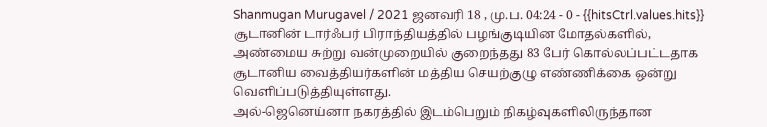Shanmugan Murugavel / 2021 ஜனவரி 18 , மு.ப. 04:24 - 0 - {{hitsCtrl.values.hits}}
சூடானின் டார்ஃபர் பிராந்தியத்தில் பழங்குடியின மோதல்களில், அண்மைய சுற்று வன்முறையில் குறைந்தது 83 பேர் கொல்லப்பட்டதாக சூடானிய வைத்தியர்களின் மத்திய செயற்குழு எண்ணிக்கை ஒன்று வெளிப்படுத்தியுள்ளது.
அல்-ஜெனெய்னா நகரத்தில் இடம்பெறும் நிகழ்வுகளிலிருந்தான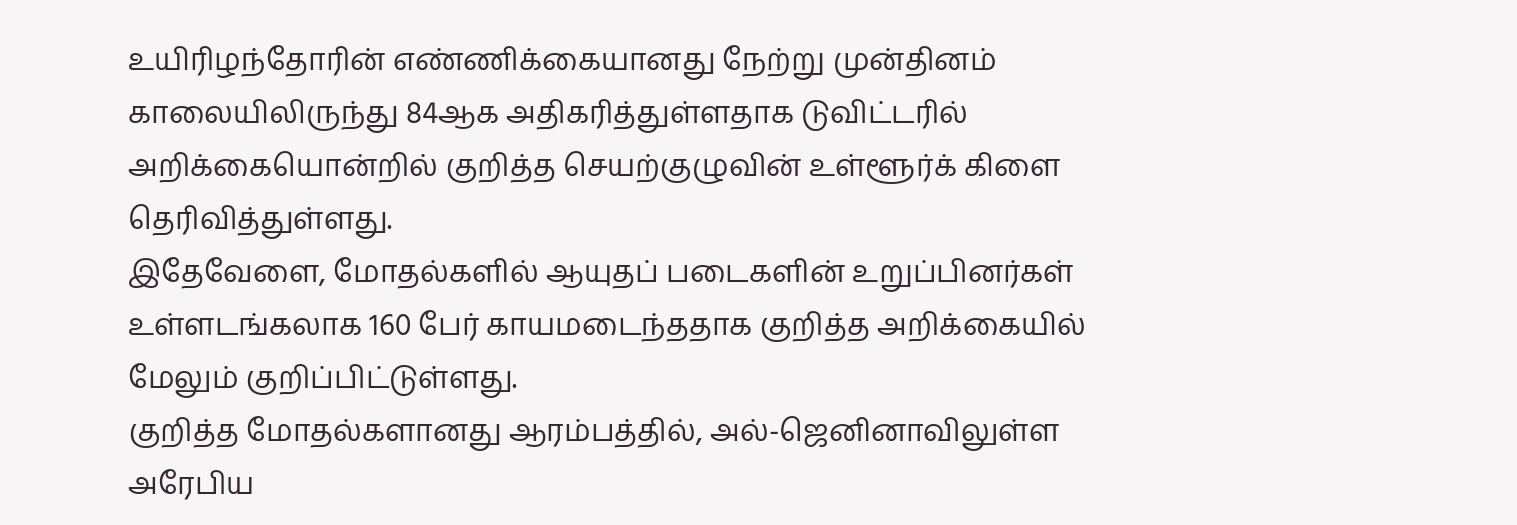உயிரிழந்தோரின் எண்ணிக்கையானது நேற்று முன்தினம் காலையிலிருந்து 84ஆக அதிகரித்துள்ளதாக டுவிட்டரில் அறிக்கையொன்றில் குறித்த செயற்குழுவின் உள்ளூர்க் கிளை தெரிவித்துள்ளது.
இதேவேளை, மோதல்களில் ஆயுதப் படைகளின் உறுப்பினர்கள் உள்ளடங்கலாக 160 பேர் காயமடைந்ததாக குறித்த அறிக்கையில் மேலும் குறிப்பிட்டுள்ளது.
குறித்த மோதல்களானது ஆரம்பத்தில், அல்-ஜெனினாவிலுள்ள அரேபிய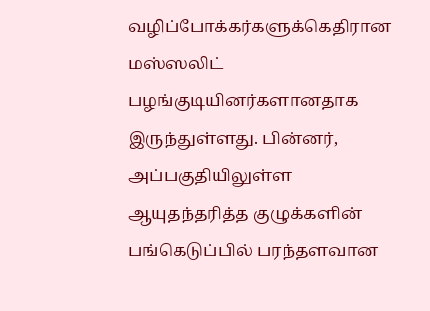வழிப்போக்கர்களுக்கெதிரான மஸ்ஸலிட் பழங்குடியினர்களானதாக இருந்துள்ளது. பின்னர், அப்பகுதியிலுள்ள ஆயுதந்தரித்த குழுக்களின் பங்கெடுப்பில் பரந்தளவான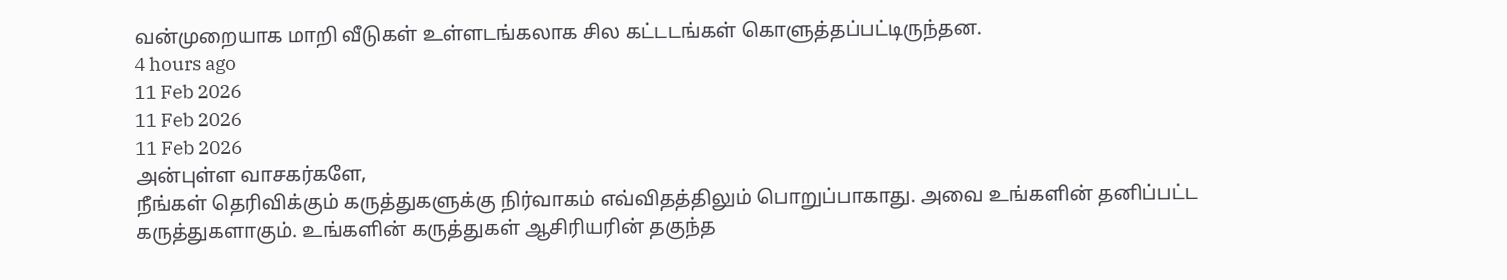வன்முறையாக மாறி வீடுகள் உள்ளடங்கலாக சில கட்டடங்கள் கொளுத்தப்பட்டிருந்தன.
4 hours ago
11 Feb 2026
11 Feb 2026
11 Feb 2026
அன்புள்ள வாசகர்களே,
நீங்கள் தெரிவிக்கும் கருத்துகளுக்கு நிர்வாகம் எவ்விதத்திலும் பொறுப்பாகாது. அவை உங்களின் தனிப்பட்ட கருத்துகளாகும். உங்களின் கருத்துகள் ஆசிரியரின் தகுந்த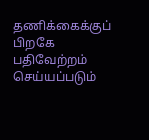தணிக்கைக்குப் பிறகே பதிவேற்றம் செய்யப்படும்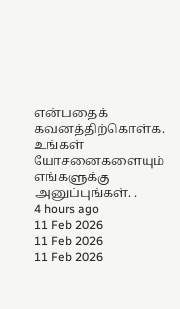என்பதைக் கவனத்திற்கொள்க. உங்கள் யோசனைகளையும் எங்களுக்கு அனுப்புங்கள். .
4 hours ago
11 Feb 2026
11 Feb 2026
11 Feb 2026